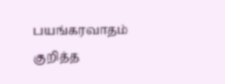பயங்கரவாதம் குறித்த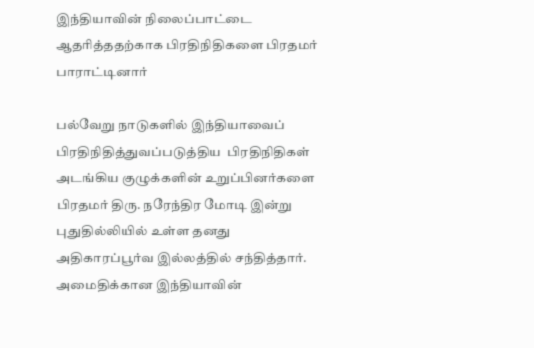இந்தியாவின் நிலைப்பாட்டை ஆதரித்ததற்காக பிரதிநிதிகளை பிரதமர் பாராட்டினார்

பல்வேறு நாடுகளில் இந்தியாவைப் பிரதிநிதித்துவப்படுத்திய  பிரதிநிதிகள் அடங்கிய குழுக்களின் உறுப்பினர்களை பிரதமர் திரு. நரேந்திர மோடி இன்று புதுதில்லியில் உள்ள தனது அதிகாரப்பூர்வ இல்லத்தில் சந்தித்தார். அமைதிக்கான இந்தியாவின்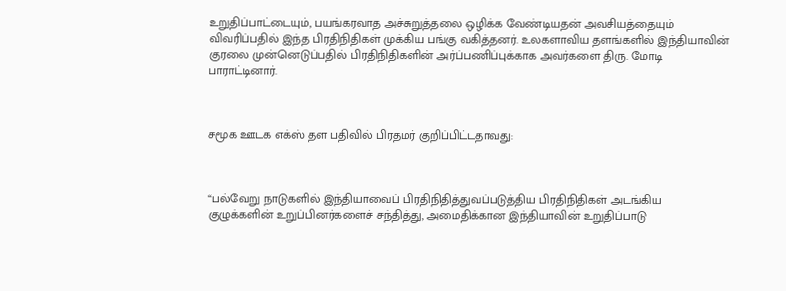உறுதிப்பாட்டையும், பயங்கரவாத அச்சுறுத்தலை ஒழிக்க வேண்டியதன் அவசியத்தையும் விவரிப்பதில் இந்த பிரதிநிதிகள் முக்கிய பங்கு வகித்தனர். உலகளாவிய தளங்களில் இந்தியாவின் குரலை முன்னெடுப்பதில் பிரதிநிதிகளின் அர்ப்பணிப்புக்காக அவர்களை திரு. மோடி பாராட்டினார்.



சமூக ஊடக எக்ஸ் தள பதிவில் பிரதமர் குறிப்பிட்டதாவது:



“பல்வேறு நாடுகளில் இந்தியாவைப் பிரதிநிதித்துவப்படுத்திய பிரதிநிதிகள் அடங்கிய குழுக்களின் உறுப்பினர்களைச் சந்தித்து, அமைதிக்கான இந்தியாவின் உறுதிப்பாடு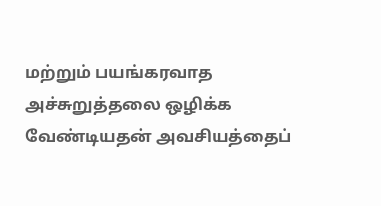மற்றும் பயங்கரவாத அச்சுறுத்தலை ஒழிக்க வேண்டியதன் அவசியத்தைப்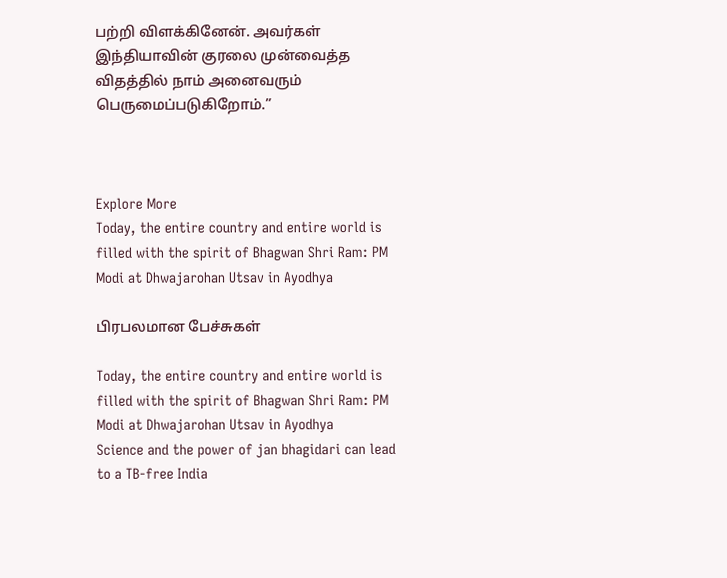பற்றி விளக்கினேன். அவர்கள் இந்தியாவின் குரலை முன்வைத்த விதத்தில் நாம் அனைவரும் பெருமைப்படுகிறோம்.”



Explore More
Today, the entire country and entire world is filled with the spirit of Bhagwan Shri Ram: PM Modi at Dhwajarohan Utsav in Ayodhya

பிரபலமான பேச்சுகள்

Today, the entire country and entire world is filled with the spirit of Bhagwan Shri Ram: PM Modi at Dhwajarohan Utsav in Ayodhya
Science and the power of jan bhagidari can lead to a TB-free India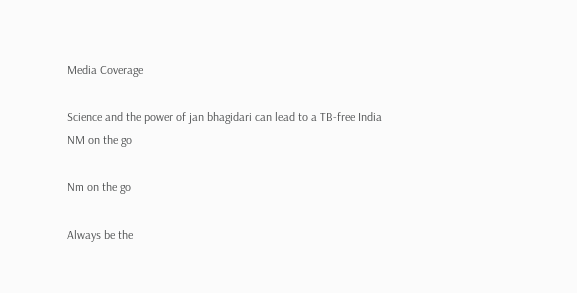Media Coverage

Science and the power of jan bhagidari can lead to a TB-free India
NM on the go

Nm on the go

Always be the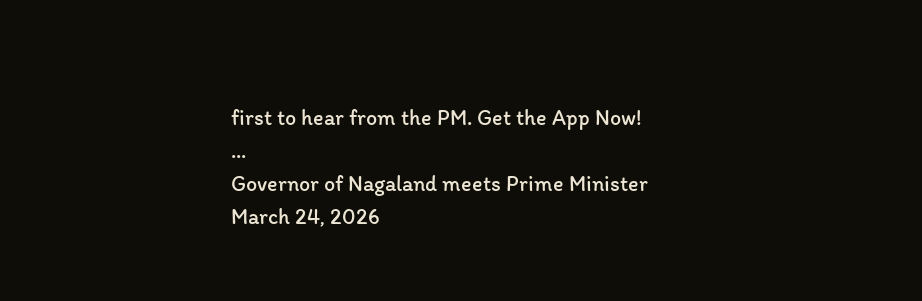first to hear from the PM. Get the App Now!
...
Governor of Nagaland meets Prime Minister
March 24, 2026